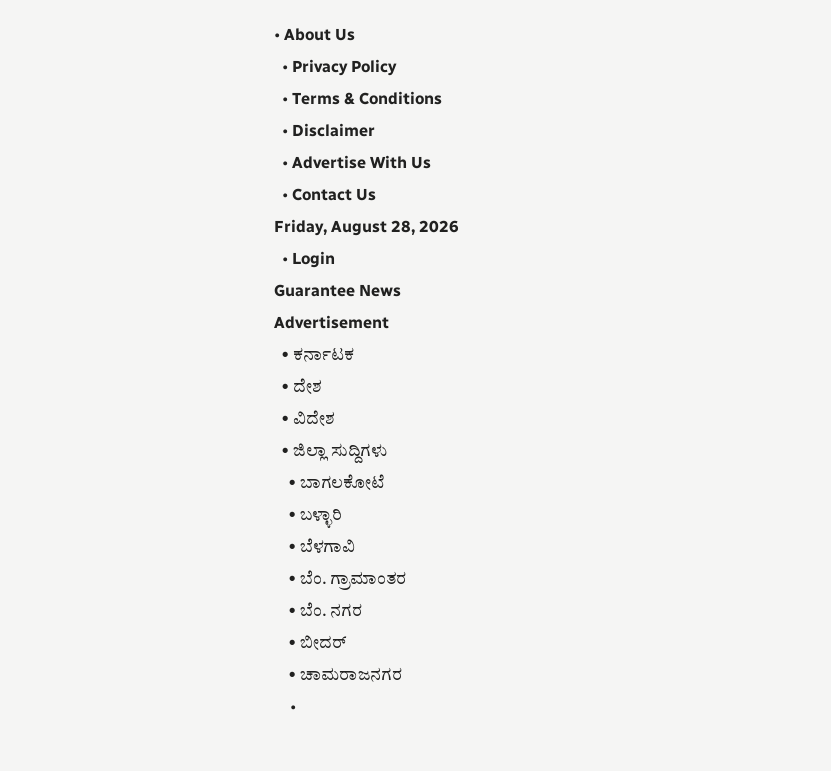• About Us
  • Privacy Policy
  • Terms & Conditions
  • Disclaimer
  • Advertise With Us
  • Contact Us
Friday, August 28, 2026
  • Login
Guarantee News
Advertisement
  • ಕರ್ನಾಟಕ
  • ದೇಶ
  • ವಿದೇಶ
  • ಜಿಲ್ಲಾ ಸುದ್ದಿಗಳು
    • ಬಾಗಲಕೋಟೆ
    • ಬಳ್ಳಾರಿ
    • ಬೆಳಗಾವಿ
    • ಬೆಂ. ಗ್ರಾಮಾಂತರ
    • ಬೆಂ. ನಗರ
    • ಬೀದರ್
    • ಚಾಮರಾಜನಗರ
    •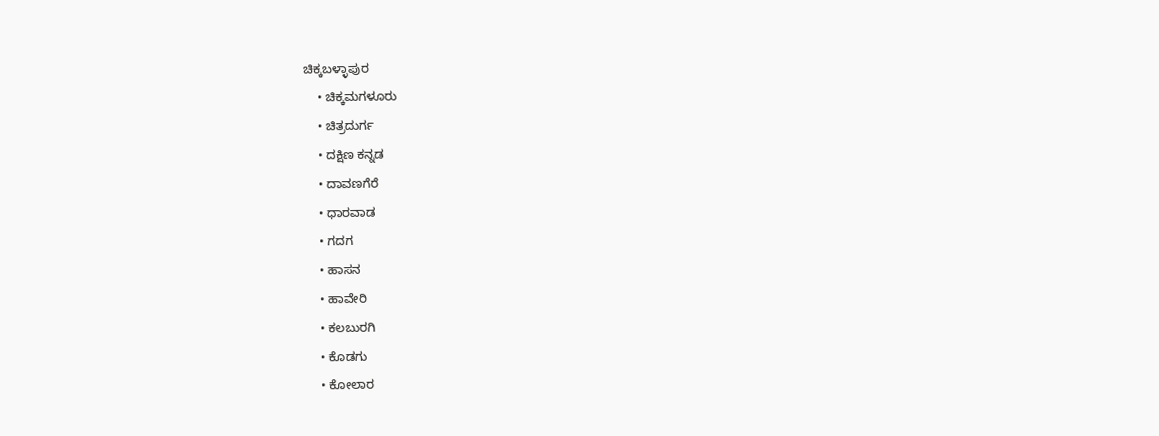ಚಿಕ್ಕಬಳ್ಳಾಪುರ
    • ಚಿಕ್ಕಮಗಳೂರು
    • ಚಿತ್ರದುರ್ಗ
    • ದಕ್ಷಿಣ ಕನ್ನಡ
    • ದಾವಣಗೆರೆ
    • ಧಾರವಾಡ
    • ಗದಗ
    • ಹಾಸನ
    • ಹಾವೇರಿ
    • ಕಲಬುರಗಿ
    • ಕೊಡಗು
    • ಕೋಲಾರ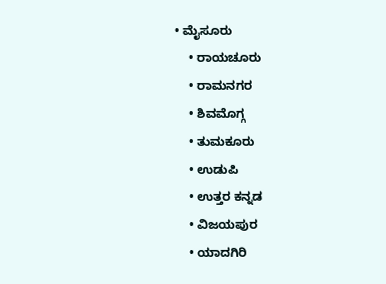• ಮೈಸೂರು
    • ರಾಯಚೂರು
    • ರಾಮನಗರ
    • ಶಿವಮೊಗ್ಗ
    • ತುಮಕೂರು
    • ಉಡುಪಿ
    • ಉತ್ತರ ಕನ್ನಡ
    • ವಿಜಯಪುರ
    • ಯಾದಗಿರಿ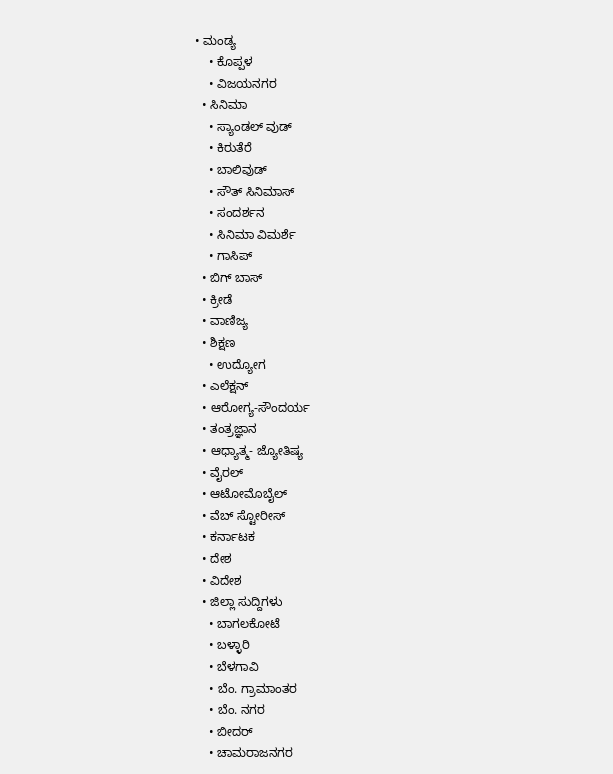• ಮಂಡ್ಯ
    • ಕೊಪ್ಪಳ
    • ವಿಜಯನಗರ
  • ಸಿನಿಮಾ
    • ಸ್ಯಾಂಡಲ್ ವುಡ್
    • ಕಿರುತೆರೆ
    • ಬಾಲಿವುಡ್
    • ಸೌತ್ ಸಿನಿಮಾಸ್
    • ಸಂದರ್ಶನ
    • ಸಿನಿಮಾ ವಿಮರ್ಶೆ
    • ಗಾಸಿಪ್
  • ಬಿಗ್ ಬಾಸ್
  • ಕ್ರೀಡೆ
  • ವಾಣಿಜ್ಯ
  • ಶಿಕ್ಷಣ
    • ಉದ್ಯೋಗ
  • ಎಲೆಕ್ಷನ್
  • ಆರೋಗ್ಯ-ಸೌಂದರ್ಯ
  • ತಂತ್ರಜ್ಞಾನ
  • ಆಧ್ಯಾತ್ಮ- ಜ್ಯೋತಿಷ್ಯ
  • ವೈರಲ್
  • ಆಟೋಮೊಬೈಲ್
  • ವೆಬ್ ಸ್ಟೋರೀಸ್
  • ಕರ್ನಾಟಕ
  • ದೇಶ
  • ವಿದೇಶ
  • ಜಿಲ್ಲಾ ಸುದ್ದಿಗಳು
    • ಬಾಗಲಕೋಟೆ
    • ಬಳ್ಳಾರಿ
    • ಬೆಳಗಾವಿ
    • ಬೆಂ. ಗ್ರಾಮಾಂತರ
    • ಬೆಂ. ನಗರ
    • ಬೀದರ್
    • ಚಾಮರಾಜನಗರ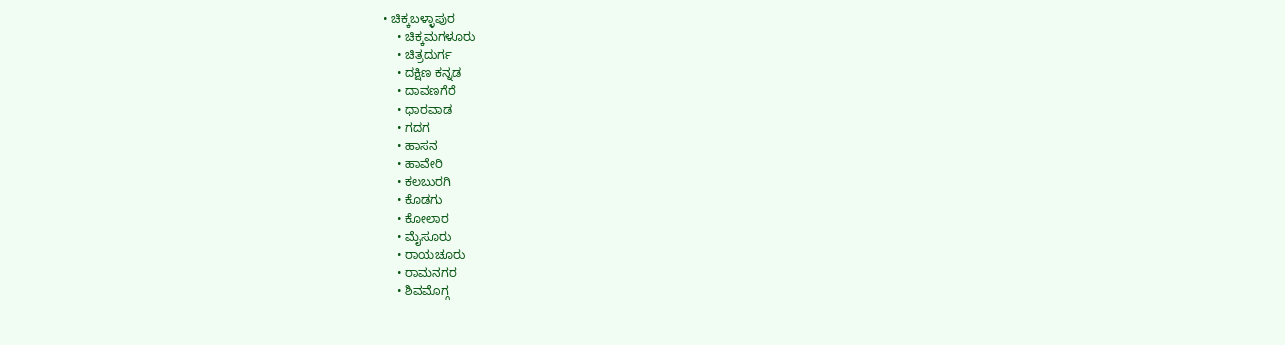• ಚಿಕ್ಕಬಳ್ಳಾಪುರ
    • ಚಿಕ್ಕಮಗಳೂರು
    • ಚಿತ್ರದುರ್ಗ
    • ದಕ್ಷಿಣ ಕನ್ನಡ
    • ದಾವಣಗೆರೆ
    • ಧಾರವಾಡ
    • ಗದಗ
    • ಹಾಸನ
    • ಹಾವೇರಿ
    • ಕಲಬುರಗಿ
    • ಕೊಡಗು
    • ಕೋಲಾರ
    • ಮೈಸೂರು
    • ರಾಯಚೂರು
    • ರಾಮನಗರ
    • ಶಿವಮೊಗ್ಗ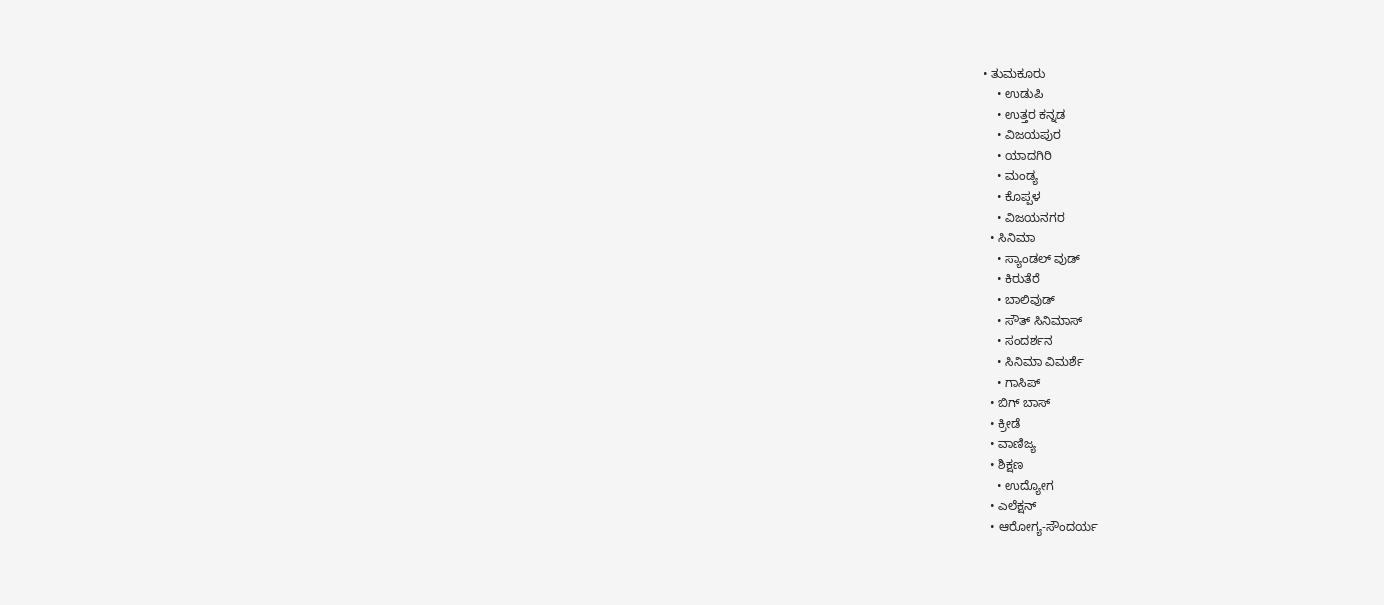• ತುಮಕೂರು
    • ಉಡುಪಿ
    • ಉತ್ತರ ಕನ್ನಡ
    • ವಿಜಯಪುರ
    • ಯಾದಗಿರಿ
    • ಮಂಡ್ಯ
    • ಕೊಪ್ಪಳ
    • ವಿಜಯನಗರ
  • ಸಿನಿಮಾ
    • ಸ್ಯಾಂಡಲ್ ವುಡ್
    • ಕಿರುತೆರೆ
    • ಬಾಲಿವುಡ್
    • ಸೌತ್ ಸಿನಿಮಾಸ್
    • ಸಂದರ್ಶನ
    • ಸಿನಿಮಾ ವಿಮರ್ಶೆ
    • ಗಾಸಿಪ್
  • ಬಿಗ್ ಬಾಸ್
  • ಕ್ರೀಡೆ
  • ವಾಣಿಜ್ಯ
  • ಶಿಕ್ಷಣ
    • ಉದ್ಯೋಗ
  • ಎಲೆಕ್ಷನ್
  • ಆರೋಗ್ಯ-ಸೌಂದರ್ಯ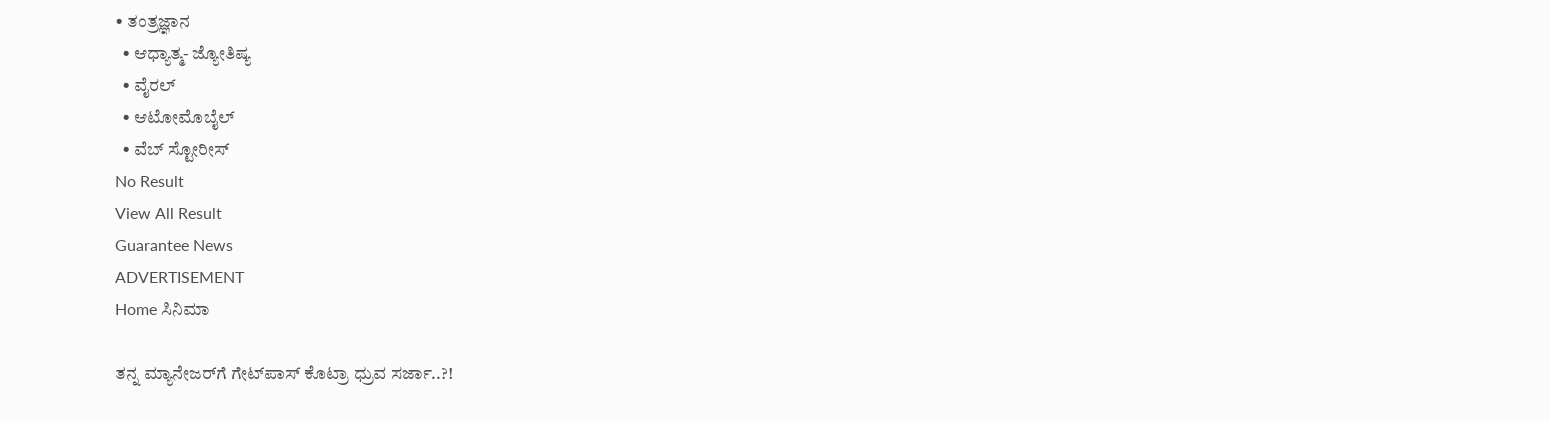• ತಂತ್ರಜ್ಞಾನ
  • ಆಧ್ಯಾತ್ಮ- ಜ್ಯೋತಿಷ್ಯ
  • ವೈರಲ್
  • ಆಟೋಮೊಬೈಲ್
  • ವೆಬ್ ಸ್ಟೋರೀಸ್
No Result
View All Result
Guarantee News
ADVERTISEMENT
Home ಸಿನಿಮಾ

ತನ್ನ ಮ್ಯಾನೇಜರ್‌ಗೆ ಗೇಟ್‌ಪಾಸ್ ಕೊಟ್ರಾ ಧ್ರುವ ಸರ್ಜಾ..?!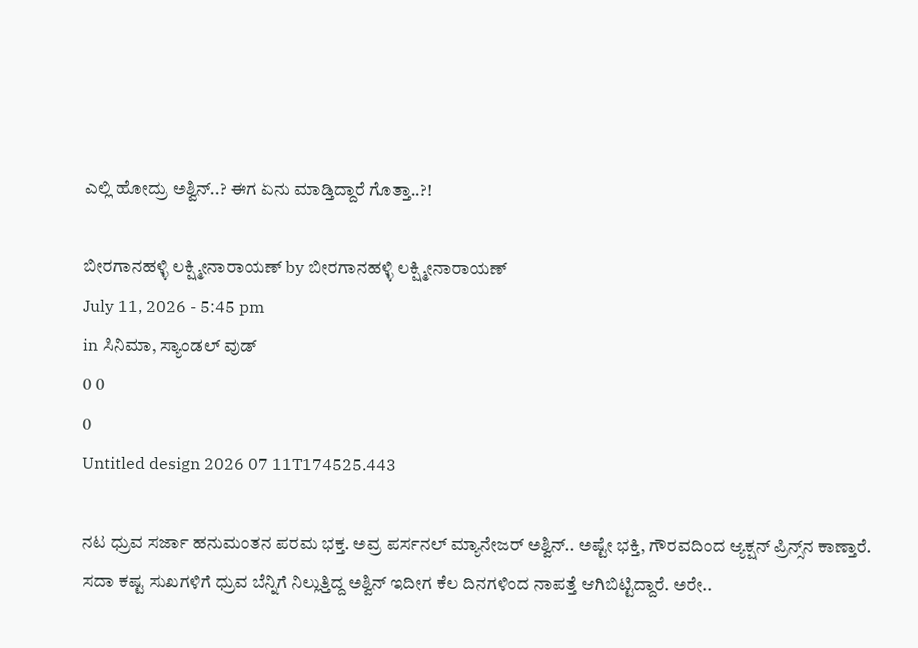ಎಲ್ಲಿ ಹೋದ್ರು ಅಶ್ವಿನ್..? ಈಗ ಏನು ಮಾಡ್ತಿದ್ದಾರೆ ಗೊತ್ತಾ..?!

ಬೀರಗಾನಹಳ್ಳಿ ಲಕ್ಷ್ಮೀನಾರಾಯಣ್ by ಬೀರಗಾನಹಳ್ಳಿ ಲಕ್ಷ್ಮೀನಾರಾಯಣ್
July 11, 2026 - 5:45 pm
in ಸಿನಿಮಾ, ಸ್ಯಾಂಡಲ್ ವುಡ್
0 0
0
Untitled design 2026 07 11T174525.443

ನಟ ಧ್ರುವ ಸರ್ಜಾ ಹನುಮಂತನ ಪರಮ ಭಕ್ತ. ಅವ್ರ ಪರ್ಸನಲ್ ಮ್ಯಾನೇಜರ್ ಅಶ್ವಿನ್.. ಅಷ್ಟೇ ಭಕ್ತಿ, ಗೌರವದಿಂದ ಆ್ಯಕ್ಷನ್ ಪ್ರಿನ್ಸ್‌ನ ಕಾಣ್ತಾರೆ. ಸದಾ ಕಷ್ಟ ಸುಖಗಳಿಗೆ ಧ್ರುವ ಬೆನ್ನಿಗೆ ನಿಲ್ಲುತ್ತಿದ್ದ ಅಶ್ವಿನ್ ಇದೀಗ ಕೆಲ ದಿನಗಳಿಂದ ನಾಪತ್ತೆ ಆಗಿಬಿಟ್ಟಿದ್ದಾರೆ. ಅರೇ..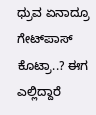ಧ್ರುವ ಏನಾದ್ರೂ ಗೇಟ್‌ಪಾಸ್ ಕೊಟ್ರಾ..? ಈಗ ಎಲ್ಲಿದ್ದಾರೆ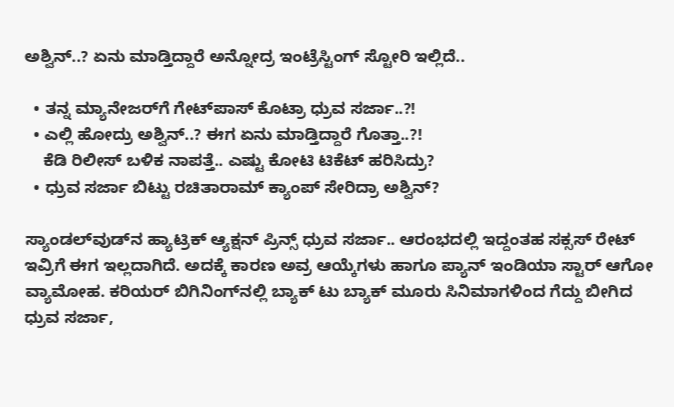ಅಶ್ವಿನ್..? ಏನು ಮಾಡ್ತಿದ್ದಾರೆ ಅನ್ನೋದ್ರ ಇಂಟ್ರೆಸ್ಟಿಂಗ್‌ ಸ್ಟೋರಿ ಇಲ್ಲಿದೆ..

  • ತನ್ನ ಮ್ಯಾನೇಜರ್‌ಗೆ ಗೇಟ್‌ಪಾಸ್ ಕೊಟ್ರಾ ಧ್ರುವ ಸರ್ಜಾ..?!
  • ಎಲ್ಲಿ ಹೋದ್ರು ಅಶ್ವಿನ್..? ಈಗ ಏನು ಮಾಡ್ತಿದ್ದಾರೆ ಗೊತ್ತಾ..?!
    ಕೆಡಿ ರಿಲೀಸ್ ಬಳಿಕ ನಾಪತ್ತೆ.. ಎಷ್ಟು ಕೋಟಿ ಟಿಕೆಟ್ ಹರಿಸಿದ್ರು?
  • ಧ್ರುವ ಸರ್ಜಾ ಬಿಟ್ಟು ರಚಿತಾರಾಮ್ ಕ್ಯಾಂಪ್ ಸೇರಿದ್ರಾ ಅಶ್ವಿನ್?

ಸ್ಯಾಂಡಲ್‌ವುಡ್‌ನ ಹ್ಯಾಟ್ರಿಕ್ ಆ್ಯಕ್ಷನ್ ಪ್ರಿನ್ಸ್ ಧ್ರುವ ಸರ್ಜಾ.. ಆರಂಭದಲ್ಲಿ ಇದ್ದಂತಹ ಸಕ್ಸಸ್ ರೇಟ್ ಇವ್ರಿಗೆ ಈಗ ಇಲ್ಲದಾಗಿದೆ. ಅದಕ್ಕೆ ಕಾರಣ ಅವ್ರ ಆಯ್ಕೆಗಳು ಹಾಗೂ ಪ್ಯಾನ್ ಇಂಡಿಯಾ ಸ್ಟಾರ್ ಆಗೋ ವ್ಯಾಮೋಹ. ಕರಿಯರ್ ಬಿಗಿನಿಂಗ್‌‌ನಲ್ಲಿ ಬ್ಯಾಕ್ ಟು ಬ್ಯಾಕ್ ಮೂರು ಸಿನಿಮಾಗಳಿಂದ ಗೆದ್ದು ಬೀಗಿದ ಧ್ರುವ ಸರ್ಜಾ,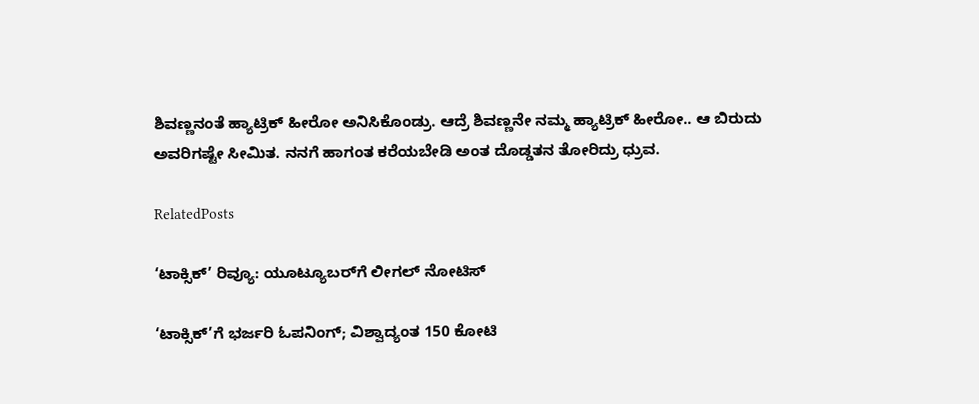ಶಿವಣ್ಣನಂತೆ ಹ್ಯಾಟ್ರಿಕ್ ಹೀರೋ ಅನಿಸಿಕೊಂಡ್ರು. ಆದ್ರೆ ಶಿವಣ್ಣನೇ ನಮ್ಮ ಹ್ಯಾಟ್ರಿಕ್ ಹೀರೋ.. ಆ ಬಿರುದು ಅವರಿಗಷ್ಟೇ ಸೀಮಿತ. ನನಗೆ ಹಾಗಂತ ಕರೆಯಬೇಡಿ ಅಂತ ದೊಡ್ಡತನ ತೋರಿದ್ರು ಧ್ರುವ.

RelatedPosts

‘ಟಾಕ್ಸಿಕ್’ ರಿವ್ಯೂ: ಯೂಟ್ಯೂಬರ್‌ಗೆ ಲೀಗಲ್ ನೋಟಿಸ್

‘ಟಾಕ್ಸಿಕ್’ಗೆ ಭರ್ಜರಿ ಓಪನಿಂಗ್; ವಿಶ್ವಾದ್ಯಂತ 150 ಕೋಟಿ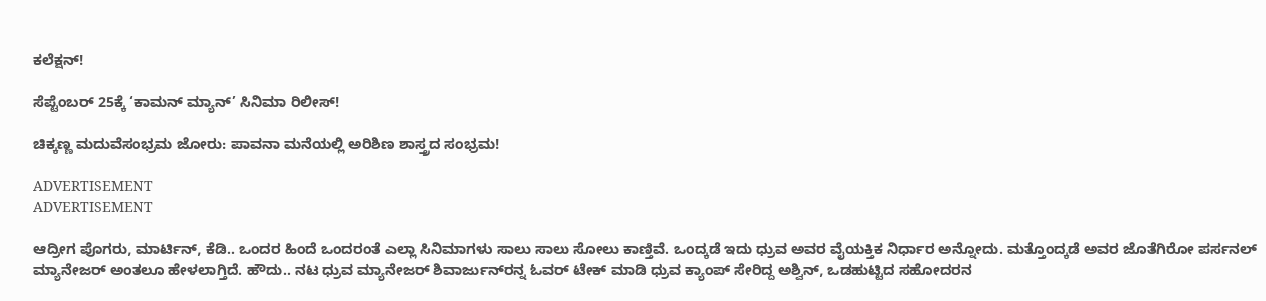ಕಲೆಕ್ಷನ್‌!

ಸೆಪ್ಟೆಂಬರ್ 25ಕ್ಕೆ ‘ಕಾಮನ್ ಮ್ಯಾನ್’ ಸಿನಿಮಾ ರಿಲೀಸ್!

ಚಿಕ್ಕಣ್ಣ ಮದುವೆಸಂಭ್ರಮ ಜೋರು: ಪಾವನಾ ಮನೆಯಲ್ಲಿ ಅರಿಶಿಣ ಶಾಸ್ತ್ರದ ಸಂಭ್ರಮ!

ADVERTISEMENT
ADVERTISEMENT

ಆದ್ರೀಗ ಪೊಗರು, ಮಾರ್ಟಿನ್, ಕೆಡಿ.. ಒಂದರ ಹಿಂದೆ ಒಂದರಂತೆ ಎಲ್ಲಾ ಸಿನಿಮಾಗಳು ಸಾಲು ಸಾಲು ಸೋಲು ಕಾಣ್ತಿವೆ. ಒಂದ್ಕಡೆ ಇದು ಧ್ರುವ ಅವರ ವೈಯಕ್ತಿಕ ನಿರ್ಧಾರ ಅನ್ನೋದು. ಮತ್ತೊಂದ್ಕಡೆ ಅವರ ಜೊತೆಗಿರೋ ಪರ್ಸನಲ್ ಮ್ಯಾನೇಜರ್ ಅಂತಲೂ ಹೇಳಲಾಗ್ತಿದೆ. ಹೌದು.. ನಟ ಧ್ರುವ ಮ್ಯಾನೇಜರ್‌‌ ಶಿವಾರ್ಜುನ್‌‌ರನ್ನ ಓವರ್ ಟೇಕ್ ಮಾಡಿ ಧ್ರುವ ಕ್ಯಾಂಪ್ ಸೇರಿದ್ದ ಅಶ್ವಿನ್, ಒಡಹುಟ್ಟಿದ ಸಹೋದರನ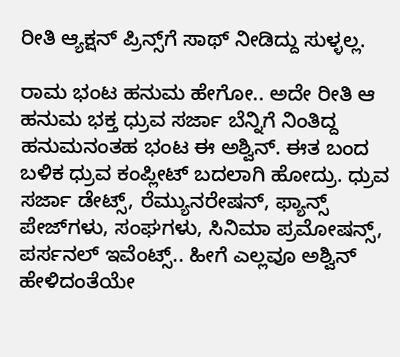ರೀತಿ ಆ್ಯಕ್ಷನ್ ಪ್ರಿನ್ಸ್‌ಗೆ ಸಾಥ್ ನೀಡಿದ್ದು ಸುಳ್ಳಲ್ಲ.

ರಾಮ ಭಂಟ ಹನುಮ ಹೇಗೋ.. ಅದೇ ರೀತಿ ಆ ಹನುಮ ಭಕ್ತ ಧ್ರುವ ಸರ್ಜಾ ಬೆನ್ನಿಗೆ ನಿಂತಿದ್ದ ಹನುಮನಂತಹ ಭಂಟ ಈ ಅಶ್ವಿನ್. ಈತ ಬಂದ ಬಳಿಕ ಧ್ರುವ ಕಂಪ್ಲೀಟ್ ಬದಲಾಗಿ ಹೋದ್ರು. ಧ್ರುವ ಸರ್ಜಾ ಡೇಟ್ಸ್, ರೆಮ್ಯುನರೇಷನ್, ಫ್ಯಾನ್ಸ್ ಪೇಜ್‌‌ಗಳು, ಸಂಘಗಳು, ಸಿನಿಮಾ ಪ್ರಮೋಷನ್ಸ್, ಪರ್ಸನಲ್ ಇವೆಂಟ್ಸ್.. ಹೀಗೆ ಎಲ್ಲವೂ ಅಶ್ವಿನ್ ಹೇಳಿದಂತೆಯೇ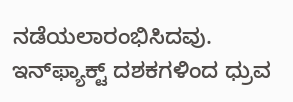ನಡೆಯಲಾರಂಭಿಸಿದವು. ಇನ್‌ಫ್ಯಾಕ್ಟ್ ದಶಕಗಳಿಂದ ಧ್ರುವ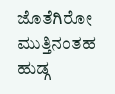ಜೊತೆಗಿರೋ ಮುತ್ತಿನಂತಹ ಹುಡ್ಗ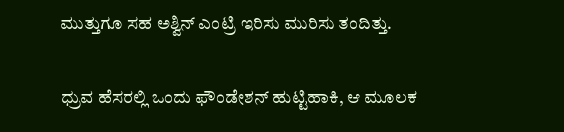ಮುತ್ತುಗೂ ಸಹ ಅಶ್ವಿನ್ ಎಂಟ್ರಿ ಇರಿಸು ಮುರಿಸು ತಂದಿತ್ತು.

ಧ್ರುವ ಹೆಸರಲ್ಲಿ ಒಂದು ಫೌಂಡೇಶನ್ ಹುಟ್ಟಿಹಾಕಿ, ಆ ಮೂಲಕ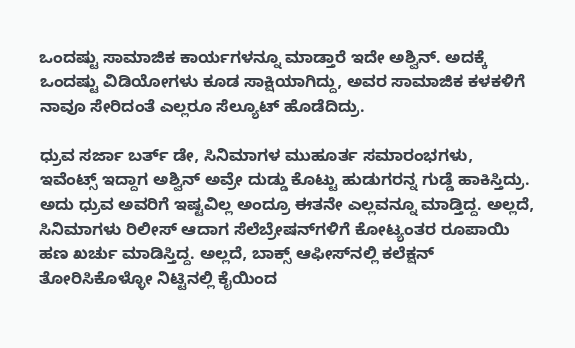ಒಂದಷ್ಟು ಸಾಮಾಜಿಕ ಕಾರ್ಯಗಳನ್ನೂ ಮಾಡ್ತಾರೆ ಇದೇ ಅಶ್ವಿನ್. ಅದಕ್ಕೆ ಒಂದಷ್ಟು ವಿಡಿಯೋಗಳು ಕೂಡ ಸಾಕ್ಷಿಯಾಗಿದ್ದು, ಅವರ ಸಾಮಾಜಿಕ ಕಳಕಳಿಗೆ ನಾವೂ ಸೇರಿದಂತೆ ಎಲ್ಲರೂ ಸೆಲ್ಯೂಟ್ ಹೊಡೆದಿದ್ರು.

ಧ್ರುವ ಸರ್ಜಾ ಬರ್ತ್ ಡೇ, ಸಿನಿಮಾಗಳ ಮುಹೂರ್ತ ಸಮಾರಂಭಗಳು, ಇವೆಂಟ್ಸ್ ಇದ್ದಾಗ ಅಶ್ವಿನ್ ಅವ್ರೇ ದುಡ್ಡು ಕೊಟ್ಟು ಹುಡುಗರನ್ನ ಗುಡ್ಡೆ ಹಾಕಿಸ್ತಿದ್ರು. ಅದು ಧ್ರುವ ಅವರಿಗೆ ಇಷ್ಟವಿಲ್ಲ ಅಂದ್ರೂ ಈತನೇ ಎಲ್ಲವನ್ನೂ ಮಾಡ್ತಿದ್ದ. ಅಲ್ಲದೆ, ಸಿನಿಮಾಗಳು ರಿಲೀಸ್ ಆದಾಗ ಸೆಲೆಬ್ರೇಷನ್‌‌ಗಳಿಗೆ ಕೋಟ್ಯಂತರ ರೂಪಾಯಿ ಹಣ ಖರ್ಚು ಮಾಡಿಸ್ತಿದ್ದ. ಅಲ್ಲದೆ, ಬಾಕ್ಸ್ ಆಫೀಸ್‌‌ನಲ್ಲಿ ಕಲೆಕ್ಷನ್ ತೋರಿಸಿಕೊಳ್ಳೋ ನಿಟ್ಟಿನಲ್ಲಿ ಕೈಯಿಂದ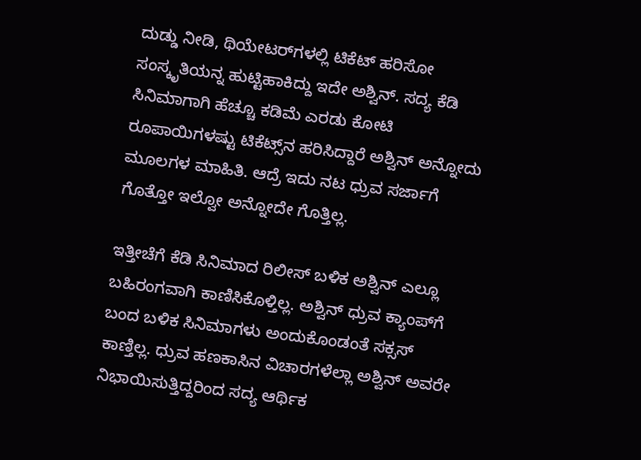ದುಡ್ಡು ನೀಡಿ, ಥಿಯೇಟರ್‌ಗಳಲ್ಲಿ ಟಿಕೆಟ್ ಹರಿಸೋ ಸಂಸ್ಕೃತಿಯನ್ನ ಹುಟ್ಟಿಹಾಕಿದ್ದು ಇದೇ ಅಶ್ವಿನ್. ಸದ್ಯ ಕೆಡಿ ಸಿನಿಮಾಗಾಗಿ ಹೆಚ್ಚೂ ಕಡಿಮೆ ಎರಡು ಕೋಟಿ ರೂಪಾಯಿಗಳಷ್ಟು ಟಿಕೆಟ್ಸ್‌ನ ಹರಿಸಿದ್ದಾರೆ ಅಶ್ವಿನ್ ಅನ್ನೋದು ಮೂಲಗಳ ಮಾಹಿತಿ. ಆದ್ರೆ ಇದು ನಟ ಧ್ರುವ ಸರ್ಜಾಗೆ ಗೊತ್ತೋ ಇಲ್ವೋ ಅನ್ನೋದೇ ಗೊತ್ತಿಲ್ಲ.

ಇತ್ತೀಚೆಗೆ ಕೆಡಿ ಸಿನಿಮಾದ ರಿಲೀಸ್ ಬಳಿಕ ಅಶ್ವಿನ್ ಎಲ್ಲೂ ಬಹಿರಂಗವಾಗಿ ಕಾಣಿಸಿಕೊಳ್ತಿಲ್ಲ. ಅಶ್ವಿನ್ ಧ್ರುವ ಕ್ಯಾಂಪ್‌ಗೆ ಬಂದ ಬಳಿಕ ಸಿನಿಮಾಗಳು ಅಂದುಕೊಂಡಂತೆ ಸಕ್ಸಸ್ ಕಾಣ್ತಿಲ್ಲ. ಧ್ರುವ ಹಣಕಾಸಿನ ವಿಚಾರಗಳೆಲ್ಲಾ ಅಶ್ವಿನ್ ಅವರೇ ನಿಭಾಯಿಸುತ್ತಿದ್ದರಿಂದ ಸದ್ಯ ಆರ್ಥಿಕ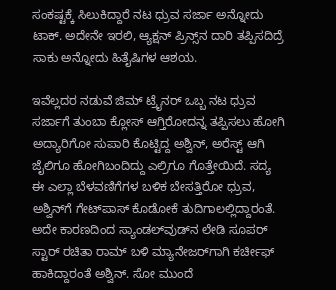ಸಂಕಷ್ಟಕ್ಕೆ ಸಿಲುಕಿದ್ದಾರೆ ನಟ ಧ್ರುವ ಸರ್ಜಾ ಅನ್ನೋದು ಟಾಕ್. ಅದೇನೇ ಇರಲಿ, ಆ್ಯಕ್ಷನ್ ಪ್ರಿನ್ಸ್‌ನ ದಾರಿ ತಪ್ಪಿಸದಿದ್ರೆ ಸಾಕು ಅನ್ನೋದು ಹಿತೈಷಿಗಳ ಆಶಯ.

ಇವೆಲ್ಲದರ ನಡುವೆ ಜಿಮ್ ಟ್ರೈನರ್ ಒಬ್ಬ ನಟ ಧ್ರುವ ಸರ್ಜಾಗೆ ತುಂಬಾ ಕ್ಲೋಸ್ ಆಗ್ತಿರೋದನ್ನ ತಪ್ಪಿಸಲು ಹೋಗಿ ಅದ್ಯಾರಿಗೋ ಸುಪಾರಿ ಕೊಟ್ಟಿದ್ದ ಅಶ್ವಿನ್, ಅರೆಸ್ಟ್ ಆಗಿ ಜೈಲಿಗೂ ಹೋಗಿಬಂದಿದ್ದು ಎಲ್ರಿಗೂ ಗೊತ್ತೇಯಿದೆ. ಸದ್ಯ ಈ ಎಲ್ಲಾ ಬೆಳವಣಿಗೆಗಳ ಬಳಿಕ ಬೇಸತ್ತಿರೋ ಧ್ರುವ, ಅಶ್ವಿನ್‌ಗೆ ಗೇಟ್‌ಪಾಸ್ ಕೊಡೋಕೆ ತುದಿಗಾಲಲ್ಲಿದ್ದಾರಂತೆ. ಅದೇ ಕಾರಣದಿಂದ ಸ್ಯಾಂಡಲ್‌ವುಡ್‌ನ ಲೇಡಿ ಸೂಪರ್ ಸ್ಟಾರ್ ರಚಿತಾ ರಾಮ್ ಬಳಿ ಮ್ಯಾನೇಜರ್‌ಗಾಗಿ ಕರ್ಚೀಫ್ ಹಾಕಿದ್ದಾರಂತೆ ಅಶ್ವಿನ್. ಸೋ ಮುಂದೆ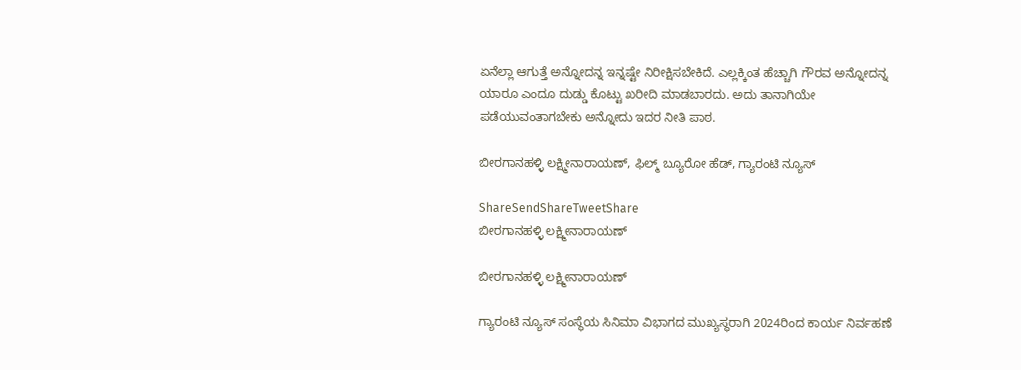ಏನೆಲ್ಲಾ ಆಗುತ್ತೆ ಅನ್ನೋದನ್ನ ಇನ್ನಷ್ಟೇ ನಿರೀಕ್ಷಿಸಬೇಕಿದೆ. ಎಲ್ಲಕ್ಕಿಂತ ಹೆಚ್ಚಾಗಿ ಗೌರವ ಅನ್ನೋದನ್ನ ಯಾರೂ ಎಂದೂ ದುಡ್ಡು ಕೊಟ್ಟು ಖರೀದಿ ಮಾಡಬಾರದು. ಅದು ತಾನಾಗಿಯೇ ಪಡೆಯುವಂತಾಗಬೇಕು ಅನ್ನೋದು ಇದರ ನೀತಿ ಪಾಠ.

ಬೀರಗಾನಹಳ್ಳಿ ಲಕ್ಷ್ಮೀನಾರಾಯಣ್, ಫಿಲ್ಮ್ ಬ್ಯೂರೋ ಹೆಡ್, ಗ್ಯಾರಂಟಿ ನ್ಯೂಸ್

ShareSendShareTweetShare
ಬೀರಗಾನಹಳ್ಳಿ ಲಕ್ಷ್ಮೀನಾರಾಯಣ್

ಬೀರಗಾನಹಳ್ಳಿ ಲಕ್ಷ್ಮೀನಾರಾಯಣ್

ಗ್ಯಾರಂಟಿ ನ್ಯೂಸ್ ಸಂಸ್ಥೆಯ ಸಿನಿಮಾ ವಿಭಾಗದ ಮುಖ್ಯಸ್ಥರಾಗಿ 2024ರಿಂದ ಕಾರ್ಯ ನಿರ್ವಹಣೆ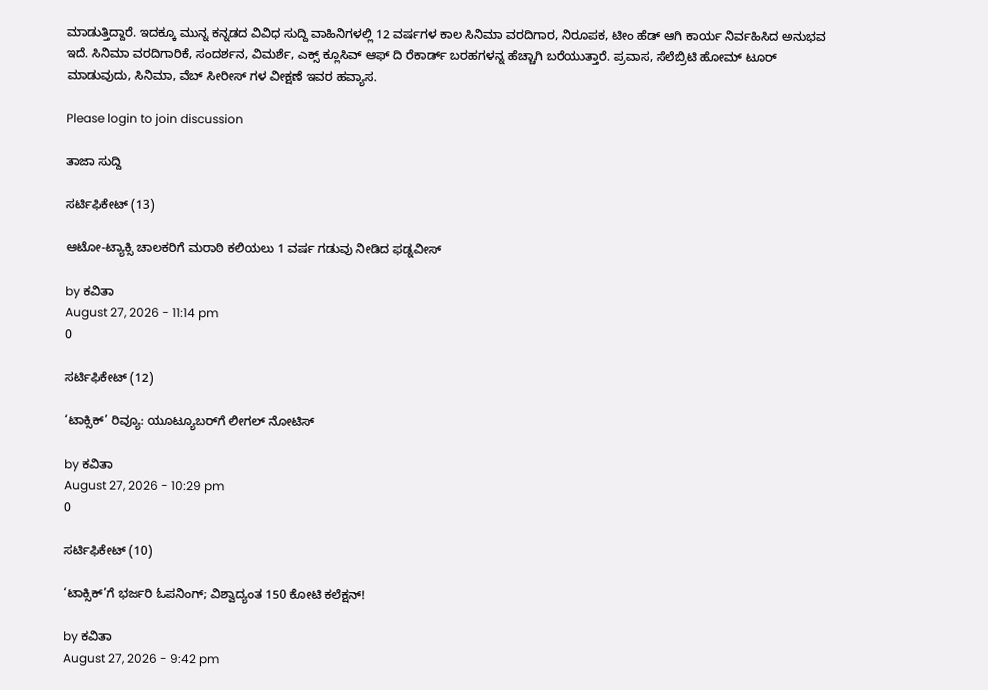ಮಾಡುತ್ತಿದ್ದಾರೆ. ಇದಕ್ಕೂ ಮುನ್ನ ಕನ್ನಡದ ವಿವಿಧ ಸುದ್ದಿ ವಾಹಿನಿಗಳಲ್ಲಿ 12 ವರ್ಷಗಳ ಕಾಲ ಸಿನಿಮಾ ವರದಿಗಾರ, ನಿರೂಪಕ, ಟೀಂ ಹೆಡ್ ಆಗಿ ಕಾರ್ಯ ನಿರ್ವಹಿಸಿದ ಅನುಭವ ಇದೆ. ಸಿನಿಮಾ ವರದಿಗಾರಿಕೆ, ಸಂದರ್ಶನ, ವಿಮರ್ಶೆ, ಎಕ್ಸ್ ಕ್ಲೂಸಿವ್ ಆಫ್ ದಿ ರೆಕಾರ್ಡ್ ಬರಹಗಳನ್ನ ಹೆಚ್ಚಾಗಿ ಬರೆಯುತ್ತಾರೆ. ಪ್ರವಾಸ, ಸೆಲೆಬ್ರಿಟಿ ಹೋಮ್ ಟೂರ್ ಮಾಡುವುದು, ಸಿನಿಮಾ, ವೆಬ್ ಸೀರೀಸ್ ಗಳ ವೀಕ್ಷಣೆ ಇವರ ಹವ್ಯಾಸ.

Please login to join discussion

ತಾಜಾ ಸುದ್ದಿ

ಸರ್ಟಿಫಿಕೇಟ್ (13)

ಆಟೋ-ಟ್ಯಾಕ್ಸಿ ಚಾಲಕರಿಗೆ ಮರಾಠಿ ಕಲಿಯಲು 1 ವರ್ಷ ಗಡುವು ನೀಡಿದ ಫಡ್ನವೀಸ್

by ಕವಿತಾ
August 27, 2026 - 11:14 pm
0

ಸರ್ಟಿಫಿಕೇಟ್ (12)

‘ಟಾಕ್ಸಿಕ್’ ರಿವ್ಯೂ: ಯೂಟ್ಯೂಬರ್‌ಗೆ ಲೀಗಲ್ ನೋಟಿಸ್

by ಕವಿತಾ
August 27, 2026 - 10:29 pm
0

ಸರ್ಟಿಫಿಕೇಟ್ (10)

‘ಟಾಕ್ಸಿಕ್’ಗೆ ಭರ್ಜರಿ ಓಪನಿಂಗ್; ವಿಶ್ವಾದ್ಯಂತ 150 ಕೋಟಿ ಕಲೆಕ್ಷನ್‌!

by ಕವಿತಾ
August 27, 2026 - 9:42 pm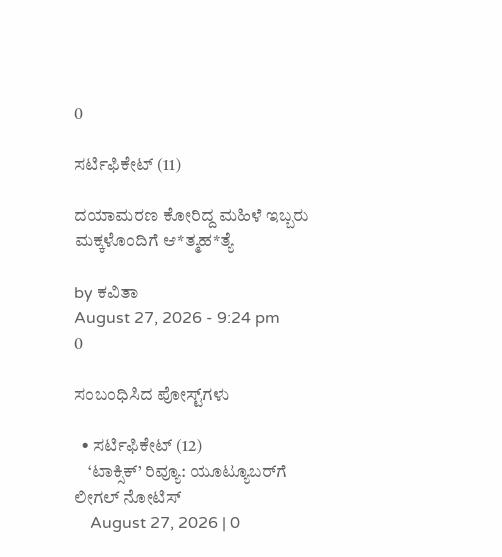0

ಸರ್ಟಿಫಿಕೇಟ್ (11)

ದಯಾಮರಣ ಕೋರಿದ್ದ ಮಹಿಳೆ ಇಬ್ಬರು ಮಕ್ಕಳೊಂದಿಗೆ ಆ*ತ್ಮಹ*ತ್ಯೆ

by ಕವಿತಾ
August 27, 2026 - 9:24 pm
0

ಸಂಬಂಧಿಸಿದ ಪೋಸ್ಟ್‌ಗಳು

  • ಸರ್ಟಿಫಿಕೇಟ್ (12)
    ‘ಟಾಕ್ಸಿಕ್’ ರಿವ್ಯೂ: ಯೂಟ್ಯೂಬರ್‌ಗೆ ಲೀಗಲ್ ನೋಟಿಸ್
    August 27, 2026 | 0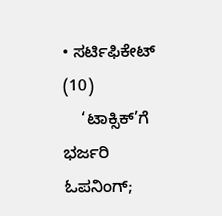• ಸರ್ಟಿಫಿಕೇಟ್ (10)
    ‘ಟಾಕ್ಸಿಕ್’ಗೆ ಭರ್ಜರಿ ಓಪನಿಂಗ್;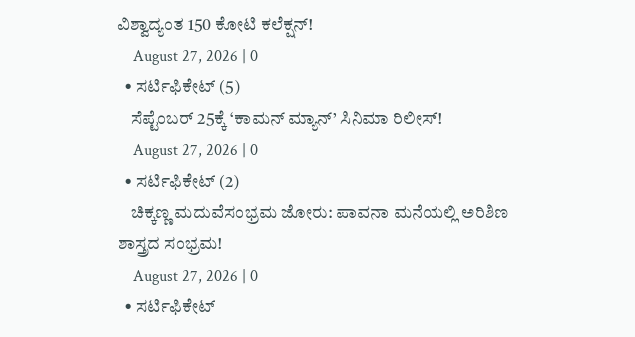ವಿಶ್ವಾದ್ಯಂತ 150 ಕೋಟಿ ಕಲೆಕ್ಷನ್‌!
    August 27, 2026 | 0
  • ಸರ್ಟಿಫಿಕೇಟ್ (5)
    ಸೆಪ್ಟೆಂಬರ್ 25ಕ್ಕೆ ‘ಕಾಮನ್ ಮ್ಯಾನ್’ ಸಿನಿಮಾ ರಿಲೀಸ್!
    August 27, 2026 | 0
  • ಸರ್ಟಿಫಿಕೇಟ್ (2)
    ಚಿಕ್ಕಣ್ಣ ಮದುವೆಸಂಭ್ರಮ ಜೋರು: ಪಾವನಾ ಮನೆಯಲ್ಲಿ ಅರಿಶಿಣ ಶಾಸ್ತ್ರದ ಸಂಭ್ರಮ!
    August 27, 2026 | 0
  • ಸರ್ಟಿಫಿಕೇಟ್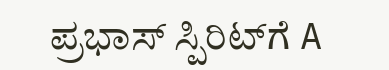ಪ್ರಭಾಸ್ ಸ್ಪಿರಿಟ್‌‌ಗೆ A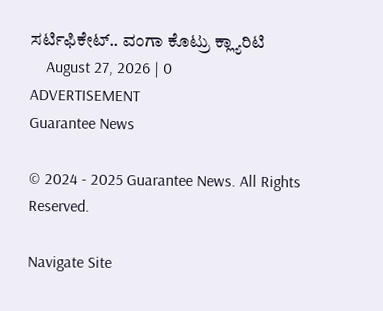ಸರ್ಟಿಫಿಕೇಟ್.. ವಂಗಾ ಕೊಟ್ರು ಕ್ಲ್ಯಾರಿಟಿ
    August 27, 2026 | 0
ADVERTISEMENT
Guarantee News

© 2024 - 2025 Guarantee News. All Rights Reserved.

Navigate Site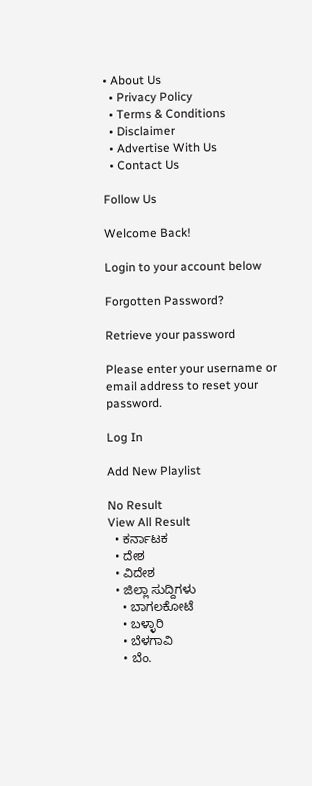• About Us
  • Privacy Policy
  • Terms & Conditions
  • Disclaimer
  • Advertise With Us
  • Contact Us

Follow Us

Welcome Back!

Login to your account below

Forgotten Password?

Retrieve your password

Please enter your username or email address to reset your password.

Log In

Add New Playlist

No Result
View All Result
  • ಕರ್ನಾಟಕ
  • ದೇಶ
  • ವಿದೇಶ
  • ಜಿಲ್ಲಾ ಸುದ್ದಿಗಳು
    • ಬಾಗಲಕೋಟೆ
    • ಬಳ್ಳಾರಿ
    • ಬೆಳಗಾವಿ
    • ಬೆಂ.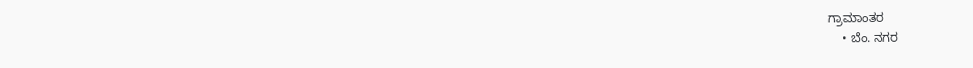ಗ್ರಾಮಾಂತರ
    • ಬೆಂ. ನಗರ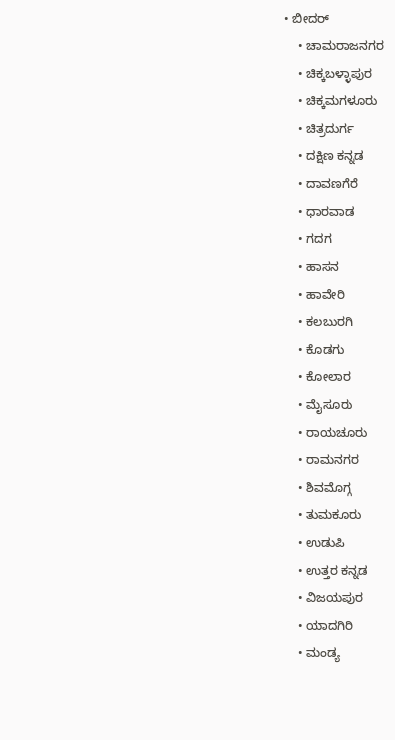• ಬೀದರ್
    • ಚಾಮರಾಜನಗರ
    • ಚಿಕ್ಕಬಳ್ಳಾಪುರ
    • ಚಿಕ್ಕಮಗಳೂರು
    • ಚಿತ್ರದುರ್ಗ
    • ದಕ್ಷಿಣ ಕನ್ನಡ
    • ದಾವಣಗೆರೆ
    • ಧಾರವಾಡ
    • ಗದಗ
    • ಹಾಸನ
    • ಹಾವೇರಿ
    • ಕಲಬುರಗಿ
    • ಕೊಡಗು
    • ಕೋಲಾರ
    • ಮೈಸೂರು
    • ರಾಯಚೂರು
    • ರಾಮನಗರ
    • ಶಿವಮೊಗ್ಗ
    • ತುಮಕೂರು
    • ಉಡುಪಿ
    • ಉತ್ತರ ಕನ್ನಡ
    • ವಿಜಯಪುರ
    • ಯಾದಗಿರಿ
    • ಮಂಡ್ಯ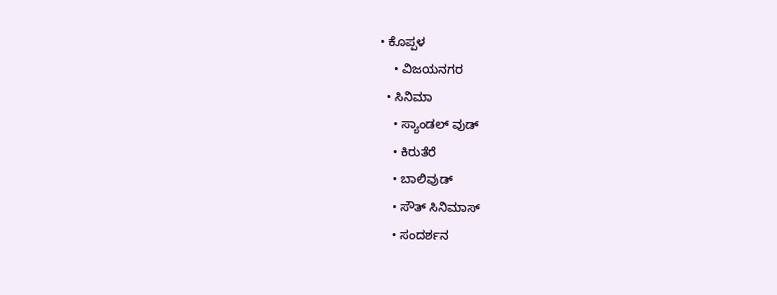• ಕೊಪ್ಪಳ
    • ವಿಜಯನಗರ
  • ಸಿನಿಮಾ
    • ಸ್ಯಾಂಡಲ್ ವುಡ್
    • ಕಿರುತೆರೆ
    • ಬಾಲಿವುಡ್
    • ಸೌತ್ ಸಿನಿಮಾಸ್
    • ಸಂದರ್ಶನ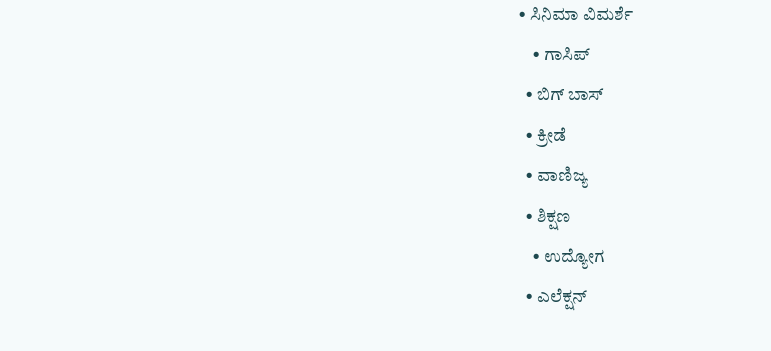• ಸಿನಿಮಾ ವಿಮರ್ಶೆ
    • ಗಾಸಿಪ್
  • ಬಿಗ್ ಬಾಸ್
  • ಕ್ರೀಡೆ
  • ವಾಣಿಜ್ಯ
  • ಶಿಕ್ಷಣ
    • ಉದ್ಯೋಗ
  • ಎಲೆಕ್ಷನ್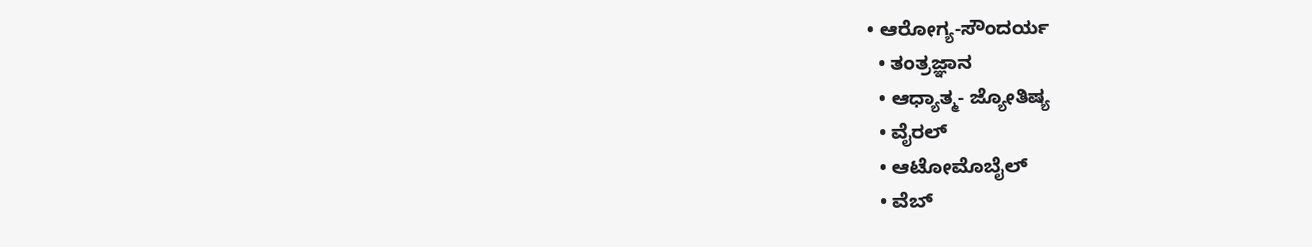• ಆರೋಗ್ಯ-ಸೌಂದರ್ಯ
  • ತಂತ್ರಜ್ಞಾನ
  • ಆಧ್ಯಾತ್ಮ- ಜ್ಯೋತಿಷ್ಯ
  • ವೈರಲ್
  • ಆಟೋಮೊಬೈಲ್
  • ವೆಬ್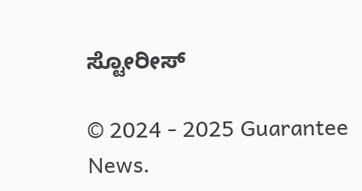ಸ್ಟೋರೀಸ್

© 2024 - 2025 Guarantee News.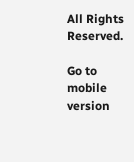All Rights Reserved.

Go to mobile version